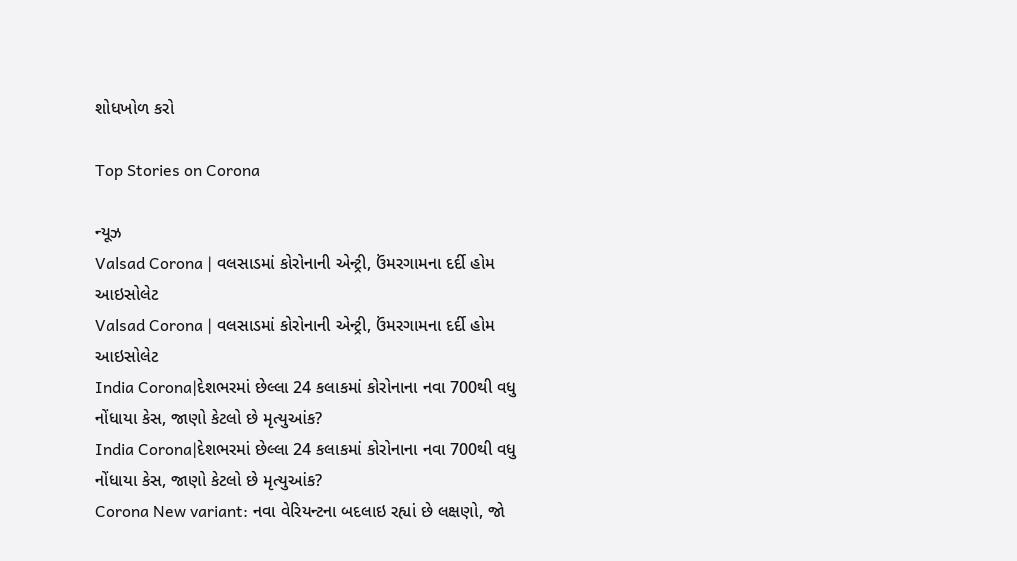શોધખોળ કરો

Top Stories on Corona

ન્યૂઝ
Valsad Corona | વલસાડમાં કોરોનાની એન્ટ્રી, ઉંમરગામના દર્દી હોમ આઇસોલેટ
Valsad Corona | વલસાડમાં કોરોનાની એન્ટ્રી, ઉંમરગામના દર્દી હોમ આઇસોલેટ
India Corona|દેશભરમાં છેલ્લા 24 કલાકમાં કોરોનાના નવા 700થી વધુ નોંધાયા કેસ, જાણો કેટલો છે મૃત્યુઆંક?
India Corona|દેશભરમાં છેલ્લા 24 કલાકમાં કોરોનાના નવા 700થી વધુ નોંધાયા કેસ, જાણો કેટલો છે મૃત્યુઆંક?
Corona New variant: નવા વેરિયન્ટના બદલાઇ રહ્યાં છે લક્ષણો, જો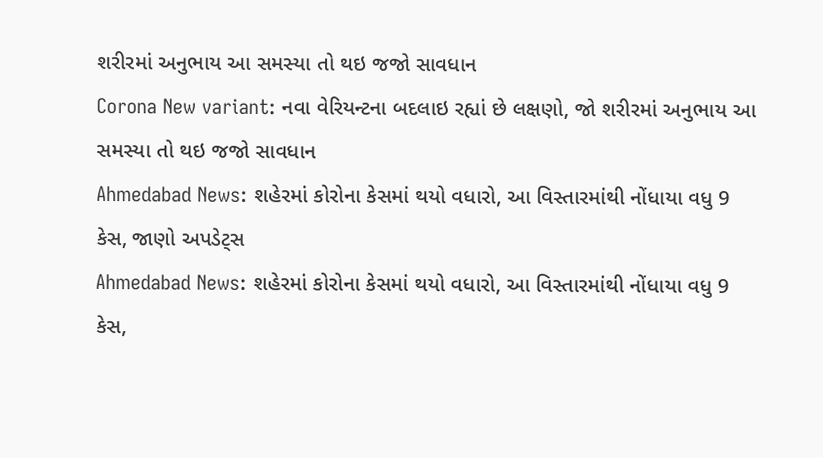શરીરમાં અનુભાય આ સમસ્યા તો થઇ જજો સાવધાન
Corona New variant: નવા વેરિયન્ટના બદલાઇ રહ્યાં છે લક્ષણો, જો શરીરમાં અનુભાય આ સમસ્યા તો થઇ જજો સાવધાન
Ahmedabad News: શહેરમાં કોરોના કેસમાં થયો વધારો, આ વિસ્તારમાંથી નોંધાયા વધુ 9 કેસ, જાણો અપડેટ્સ
Ahmedabad News: શહેરમાં કોરોના કેસમાં થયો વધારો, આ વિસ્તારમાંથી નોંધાયા વધુ 9 કેસ,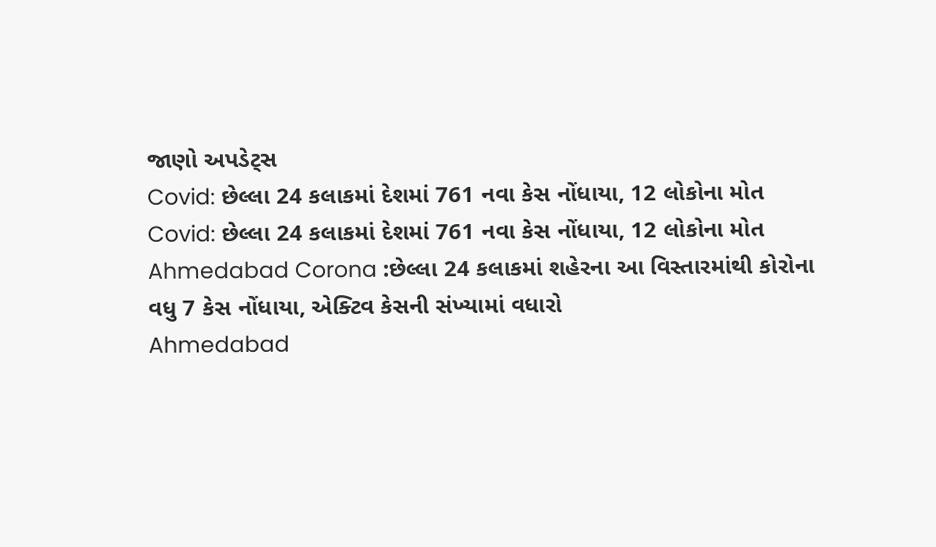જાણો અપડેટ્સ
Covid: છેલ્લા 24 કલાકમાં દેશમાં 761 નવા કેસ નોંધાયા, 12 લોકોના મોત
Covid: છેલ્લા 24 કલાકમાં દેશમાં 761 નવા કેસ નોંધાયા, 12 લોકોના મોત
Ahmedabad Corona :છેલ્લા 24 કલાકમાં શહેરના આ વિસ્તારમાંથી કોરોના વધુ 7 કેસ નોંધાયા, એક્ટિવ કેસની સંખ્યામાં વધારો
Ahmedabad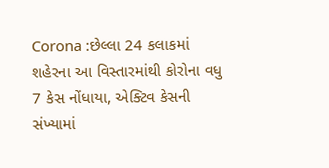Corona :છેલ્લા 24 કલાકમાં શહેરના આ વિસ્તારમાંથી કોરોના વધુ 7 કેસ નોંધાયા, એક્ટિવ કેસની સંખ્યામાં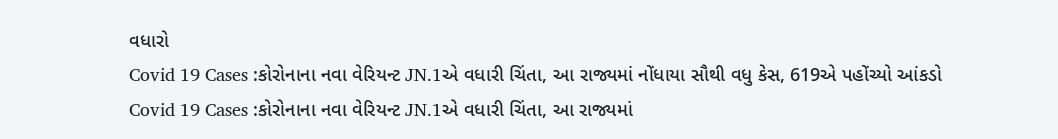વધારો
Covid 19 Cases :કોરોનાના નવા વેરિયન્ટ JN.1એ વધારી ચિંતા, આ રાજ્યમાં નોંધાયા સૌથી વધુ કેસ, 619એ પહોંચ્યો આંકડો
Covid 19 Cases :કોરોનાના નવા વેરિયન્ટ JN.1એ વધારી ચિંતા, આ રાજ્યમાં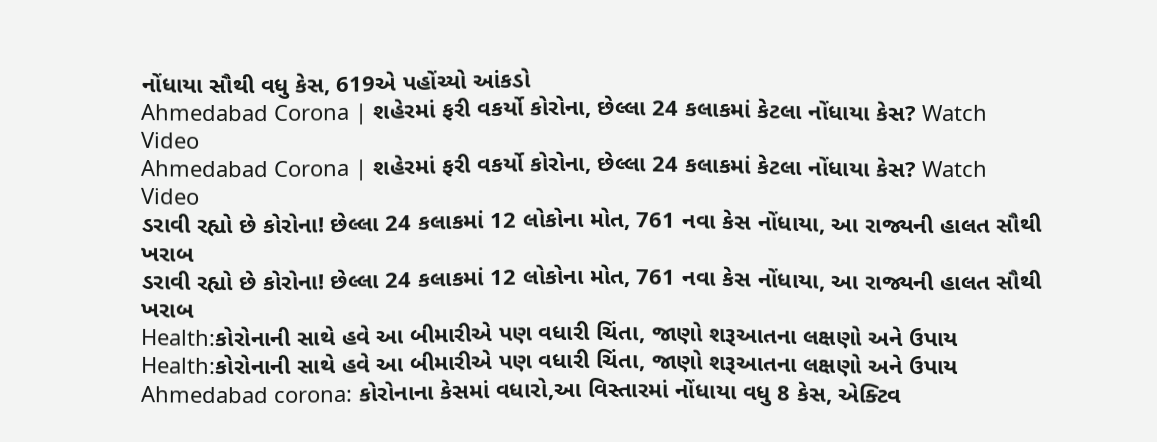નોંધાયા સૌથી વધુ કેસ, 619એ પહોંચ્યો આંકડો
Ahmedabad Corona | શહેરમાં ફરી વકર્યો કોરોના, છેલ્લા 24 કલાકમાં કેટલા નોંધાયા કેસ? Watch Video
Ahmedabad Corona | શહેરમાં ફરી વકર્યો કોરોના, છેલ્લા 24 કલાકમાં કેટલા નોંધાયા કેસ? Watch Video
ડરાવી રહ્યો છે કોરોના! છેલ્લા 24 કલાકમાં 12 લોકોના મોત, 761 નવા કેસ નોંધાયા, આ રાજ્યની હાલત સૌથી ખરાબ
ડરાવી રહ્યો છે કોરોના! છેલ્લા 24 કલાકમાં 12 લોકોના મોત, 761 નવા કેસ નોંધાયા, આ રાજ્યની હાલત સૌથી ખરાબ
Health:કોરોનાની સાથે હવે આ બીમારીએ પણ વધારી ચિંતા, જાણો શરૂઆતના લક્ષણો અને ઉપાય
Health:કોરોનાની સાથે હવે આ બીમારીએ પણ વધારી ચિંતા, જાણો શરૂઆતના લક્ષણો અને ઉપાય
Ahmedabad corona: કોરોનાના કેસમાં વધારો,આ વિસ્તારમાં નોંધાયા વધુ 8 કેસ, એક્ટિવ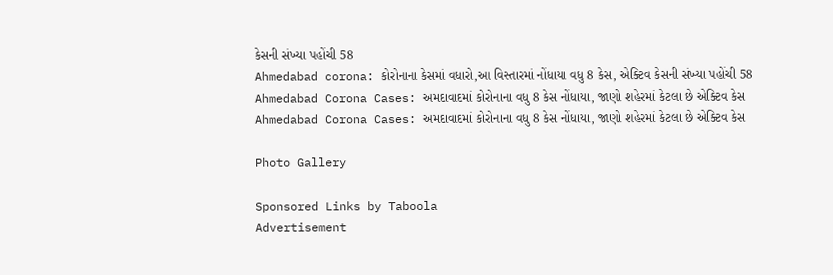કેસની સંખ્યા પહોંચી 58
Ahmedabad corona: કોરોનાના કેસમાં વધારો,આ વિસ્તારમાં નોંધાયા વધુ 8 કેસ, એક્ટિવ કેસની સંખ્યા પહોંચી 58
Ahmedabad Corona Cases: અમદાવાદમાં કોરોનાના વધુ 8 કેસ નોંધાયા, જાણો શહેરમાં કેટલા છે એક્ટિવ કેસ
Ahmedabad Corona Cases: અમદાવાદમાં કોરોનાના વધુ 8 કેસ નોંધાયા, જાણો શહેરમાં કેટલા છે એક્ટિવ કેસ

Photo Gallery

Sponsored Links by Taboola
Advertisement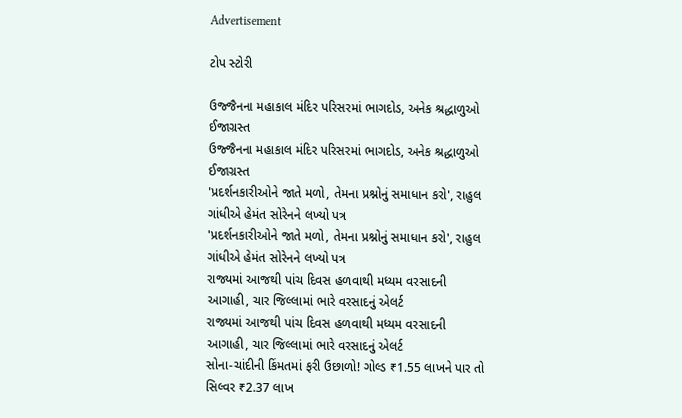Advertisement

ટોપ સ્ટોરી

ઉજ્જૈનના મહાકાલ મંદિર પરિસરમાં ભાગદોડ, અનેક શ્રદ્ધાળુઓ ઈજાગ્રસ્ત
ઉજ્જૈનના મહાકાલ મંદિર પરિસરમાં ભાગદોડ, અનેક શ્રદ્ધાળુઓ ઈજાગ્રસ્ત
'પ્રદર્શનકારીઓને જાતે મળો, તેમના પ્રશ્નોનું સમાધાન કરો', રાહુલ ગાંધીએ હેમંત સોરેનને લખ્યો પત્ર
'પ્રદર્શનકારીઓને જાતે મળો, તેમના પ્રશ્નોનું સમાધાન કરો', રાહુલ ગાંધીએ હેમંત સોરેનને લખ્યો પત્ર
રાજ્યમાં આજથી પાંચ દિવસ હળવાથી મધ્યમ વરસાદની આગાહી, ચાર જિલ્લામાં ભારે વરસાદનું એલર્ટ
રાજ્યમાં આજથી પાંચ દિવસ હળવાથી મધ્યમ વરસાદની આગાહી, ચાર જિલ્લામાં ભારે વરસાદનું એલર્ટ
સોના-ચાંદીની કિંમતમાં ફરી ઉછાળો! ગોલ્ડ ₹1.55 લાખને પાર તો સિલ્વર ₹2.37 લાખ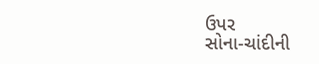ઉપર
સોના-ચાંદીની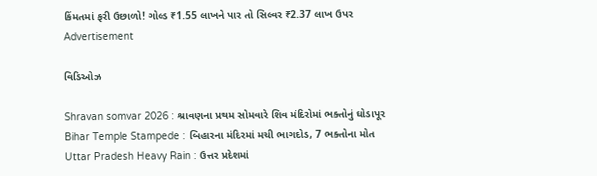કિંમતમાં ફરી ઉછાળો! ગોલ્ડ ₹1.55 લાખને પાર તો સિલ્વર ₹2.37 લાખ ઉપર
Advertisement

વિડિઓઝ

Shravan somvar 2026 : શ્રાવણના પ્રથમ સોમવારે શિવ મંદિરોમાં ભક્તોનું ઘોડાપૂર
Bihar Temple Stampede : બિહારના મંદિરમાં મચી ભાગદોડ, 7 ભક્તોના મોત
Uttar Pradesh Heavy Rain : ઉત્તર પ્રદેશમાં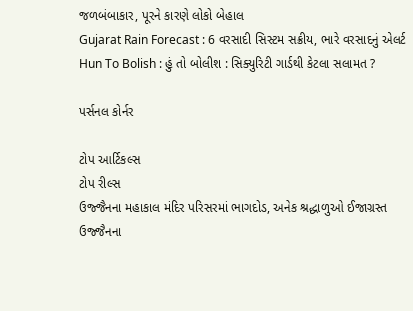જળબંબાકાર, પૂરને કારણે લોકો બેહાલ
Gujarat Rain Forecast : 6 વરસાદી સિસ્ટમ સક્રીય, ભારે વરસાદનું એલર્ટ
Hun To Bolish : હું તો બોલીશ : સિક્યુરિટી ગાર્ડથી કેટલા સલામત ?

પર્સનલ કોર્નર

ટોપ આર્ટિકલ્સ
ટોપ રીલ્સ
ઉજ્જૈનના મહાકાલ મંદિર પરિસરમાં ભાગદોડ, અનેક શ્રદ્ધાળુઓ ઈજાગ્રસ્ત
ઉજ્જૈનના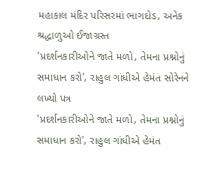મહાકાલ મંદિર પરિસરમાં ભાગદોડ, અનેક શ્રદ્ધાળુઓ ઈજાગ્રસ્ત
'પ્રદર્શનકારીઓને જાતે મળો, તેમના પ્રશ્નોનું સમાધાન કરો', રાહુલ ગાંધીએ હેમંત સોરેનને લખ્યો પત્ર
'પ્રદર્શનકારીઓને જાતે મળો, તેમના પ્રશ્નોનું સમાધાન કરો', રાહુલ ગાંધીએ હેમંત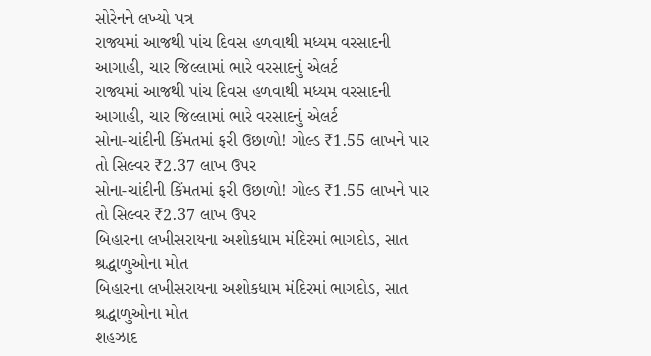સોરેનને લખ્યો પત્ર
રાજ્યમાં આજથી પાંચ દિવસ હળવાથી મધ્યમ વરસાદની આગાહી, ચાર જિલ્લામાં ભારે વરસાદનું એલર્ટ
રાજ્યમાં આજથી પાંચ દિવસ હળવાથી મધ્યમ વરસાદની આગાહી, ચાર જિલ્લામાં ભારે વરસાદનું એલર્ટ
સોના-ચાંદીની કિંમતમાં ફરી ઉછાળો! ગોલ્ડ ₹1.55 લાખને પાર તો સિલ્વર ₹2.37 લાખ ઉપર
સોના-ચાંદીની કિંમતમાં ફરી ઉછાળો! ગોલ્ડ ₹1.55 લાખને પાર તો સિલ્વર ₹2.37 લાખ ઉપર
બિહારના લખીસરાયના અશોકધામ મંદિરમાં ભાગદોડ, સાત શ્રદ્ધાળુઓના મોત
બિહારના લખીસરાયના અશોકધામ મંદિરમાં ભાગદોડ, સાત શ્રદ્ધાળુઓના મોત
શહઝાદ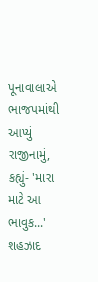પૂનાવાલાએ ભાજપમાંથી આપ્યું રાજીનામું, કહ્યું- 'મારા માટે આ ભાવુક...'
શહઝાદ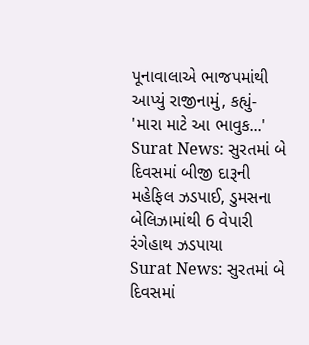પૂનાવાલાએ ભાજપમાંથી આપ્યું રાજીનામું, કહ્યું- 'મારા માટે આ ભાવુક...'
Surat News: સુરતમાં બે દિવસમાં બીજી દારૂની મહેફિલ ઝડપાઈ, ડુમસના બેલિઝામાંથી 6 વેપારી રંગેહાથ ઝડપાયા
Surat News: સુરતમાં બે દિવસમાં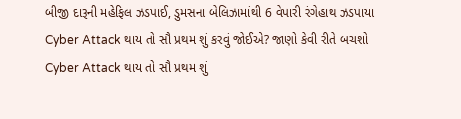બીજી દારૂની મહેફિલ ઝડપાઈ, ડુમસના બેલિઝામાંથી 6 વેપારી રંગેહાથ ઝડપાયા
Cyber Attack થાય તો સૌ પ્રથમ શું કરવું જોઈએ? જાણો કેવી રીતે બચશો
Cyber Attack થાય તો સૌ પ્રથમ શું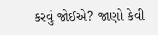કરવું જોઈએ? જાણો કેવી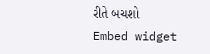રીતે બચશો
Embed widget